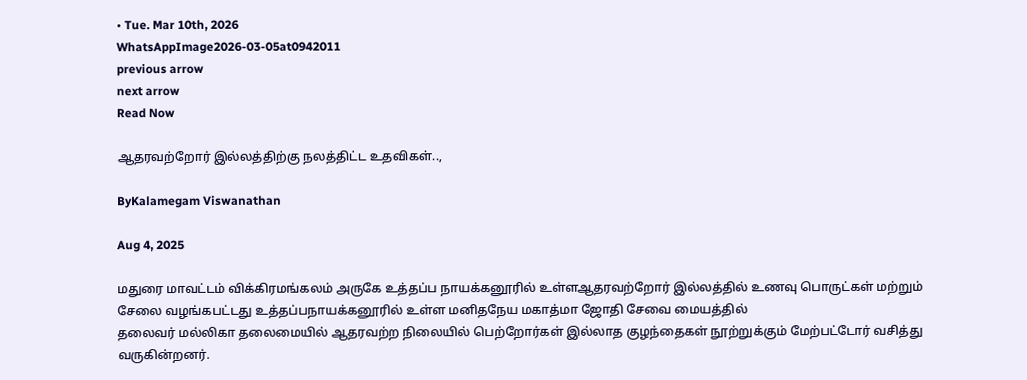• Tue. Mar 10th, 2026
WhatsAppImage2026-03-05at0942011
previous arrow
next arrow
Read Now

ஆதரவற்றோர் இல்லத்திற்கு நலத்திட்ட உதவிகள்..,

ByKalamegam Viswanathan

Aug 4, 2025

மதுரை மாவட்டம் விக்கிரமங்கலம் அருகே உத்தப்ப நாயக்கனூரில் உள்ளஆதரவற்றோர் இல்லத்தில் உணவு பொருட்கள் மற்றும் சேலை வழங்கபட்டது உத்தப்பநாயக்கனூரில் உள்ள மனிதநேய மகாத்மா ஜோதி சேவை மையத்தில்
தலைவர் மல்லிகா தலைமையில் ஆதரவற்ற நிலையில் பெற்றோர்கள் இல்லாத குழந்தைகள் நூற்றுக்கும் மேற்பட்டோர் வசித்து வருகின்றனர்.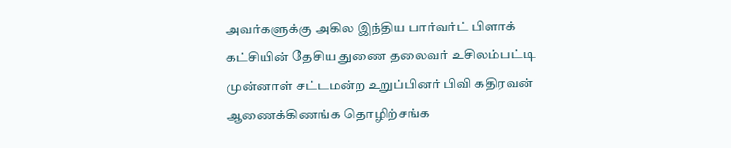அவர்களுக்கு அகில இந்திய பார்வர்ட் பிளாக் கட்சியின் தேசிய துணை தலைவர் உசிலம்பட்டி முன்னாள் சட்டமன்ற உறுப்பினர் பிவி கதிரவன் ஆணைக்கிணங்க தொழிற்சங்க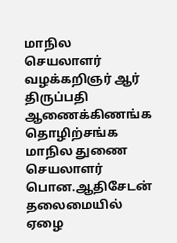மாநில செயலாளர் வழக்கறிஞர் ஆர் திருப்பதி ஆணைக்கிணங்க தொழிற்சங்க மாநில துணை செயலாளர் பொன.ஆதிசேடன் தலைமையில் ஏழை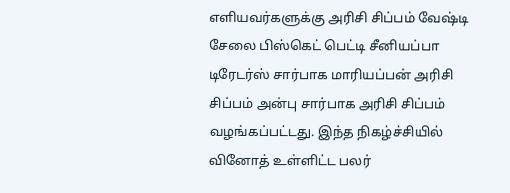எளியவர்களுக்கு அரிசி சிப்பம் வேஷ்டி சேலை பிஸ்கெட் பெட்டி சீனியப்பா டிரேடர்ஸ் சார்பாக மாரியப்பன் அரிசி சிப்பம் அன்பு சார்பாக அரிசி சிப்பம் வழங்கப்பட்டது. இந்த நிகழ்ச்சியில் வினோத் உள்ளிட்ட பலர்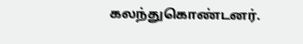கலந்துகொண்டனர்.